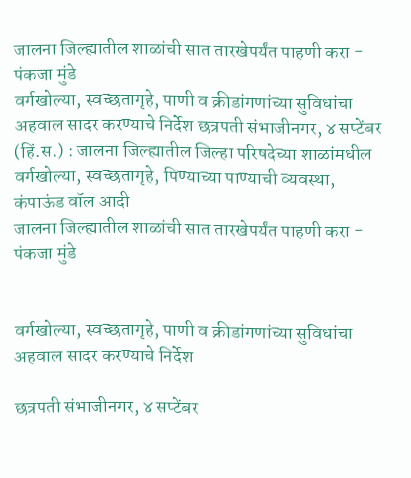जालना जिल्ह्यातील शाळांची सात तारखेपर्यंत पाहणी करा - पंकजा मुंडे
वर्गखोल्या, स्वच्छतागृहे, पाणी व क्रीडांगणांच्या सुविधांचा अहवाल सादर करण्याचे निर्देश छत्रपती संभाजीनगर, ४ सप्टेंबर (हिं.स.) : जालना जिल्ह्यातील जिल्हा परिषदेच्या शाळांमधील वर्गखोल्या, स्वच्छतागृहे, पिण्याच्या पाण्याची व्यवस्था, कंपाऊंड वॉल आदी
जालना जिल्ह्यातील शाळांची सात तारखेपर्यंत पाहणी करा - पंकजा मुंडे


वर्गखोल्या, स्वच्छतागृहे, पाणी व क्रीडांगणांच्या सुविधांचा अहवाल सादर करण्याचे निर्देश

छत्रपती संभाजीनगर, ४ सप्टेंबर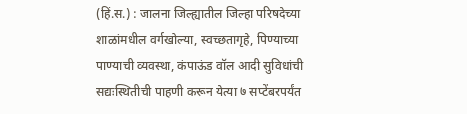(हिं.स.) : जालना जिल्ह्यातील जिल्हा परिषदेच्या शाळांमधील वर्गखोल्या, स्वच्छतागृहे, पिण्याच्या पाण्याची व्यवस्था, कंपाऊंड वॉल आदी सुविधांची सद्यःस्थितीची पाहणी करून येत्या ७ सप्टेंबरपर्यंत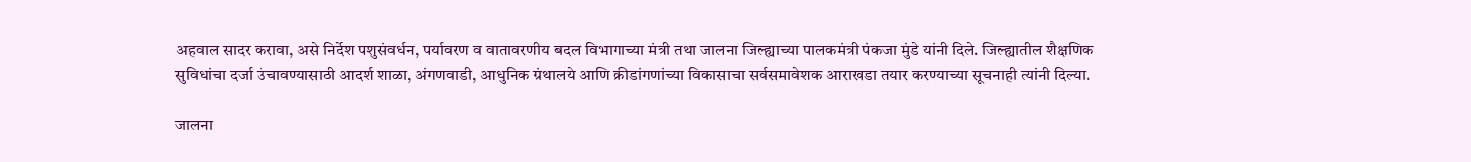अहवाल सादर करावा, असे निर्देश पशुसंवर्धन, पर्यावरण व वातावरणीय बदल विभागाच्या मंत्री तथा जालना जिल्ह्याच्या पालकमंत्री पंकजा मुंडे यांनी दिले. जिल्ह्यातील शैक्षणिक सुविधांचा दर्जा उंचावण्यासाठी आदर्श शाळा, अंगणवाडी, आधुनिक ग्रंथालये आणि क्रीडांगणांच्या विकासाचा सर्वसमावेशक आराखडा तयार करण्याच्या सूचनाही त्यांनी दिल्या.

जालना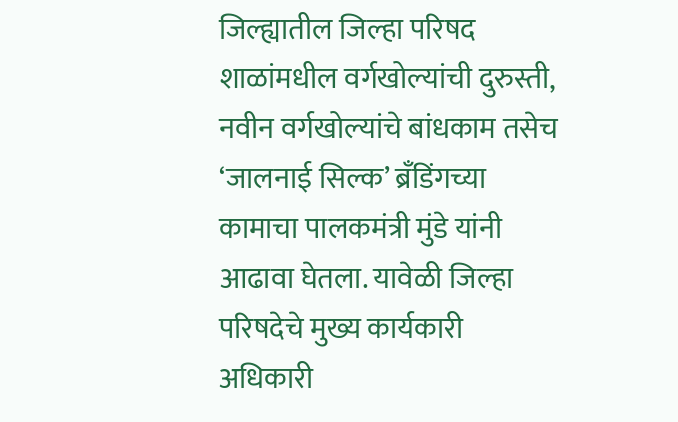जिल्ह्यातील जिल्हा परिषद शाळांमधील वर्गखोल्यांची दुरुस्ती, नवीन वर्गखोल्यांचे बांधकाम तसेच ‘जालनाई सिल्क’ ब्रँडिंगच्या कामाचा पालकमंत्री मुंडे यांनी आढावा घेतला. यावेळी जिल्हा परिषदेचे मुख्य कार्यकारी अधिकारी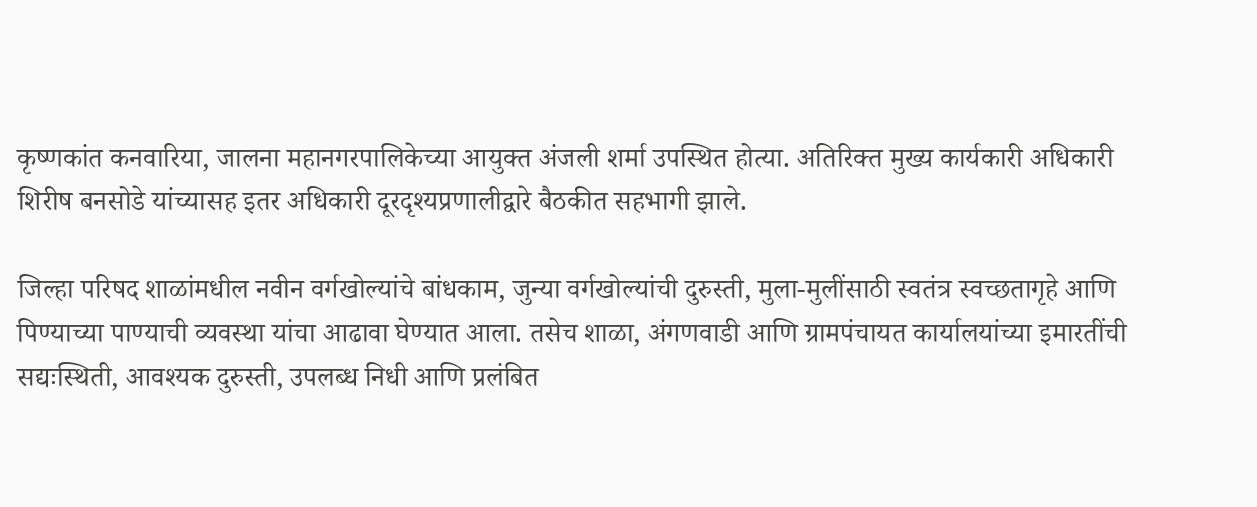कृष्णकांत कनवारिया, जालना महानगरपालिकेच्या आयुक्त अंजली शर्मा उपस्थित होत्या. अतिरिक्त मुख्य कार्यकारी अधिकारी शिरीष बनसोडे यांच्यासह इतर अधिकारी दूरदृश्यप्रणालीद्वारे बैठकीत सहभागी झाले.

जिल्हा परिषद शाळांमधील नवीन वर्गखोल्यांचे बांधकाम, जुन्या वर्गखोल्यांची दुरुस्ती, मुला-मुलींसाठी स्वतंत्र स्वच्छतागृहे आणि पिण्याच्या पाण्याची व्यवस्था यांचा आढावा घेण्यात आला. तसेच शाळा, अंगणवाडी आणि ग्रामपंचायत कार्यालयांच्या इमारतींची सद्यःस्थिती, आवश्यक दुरुस्ती, उपलब्ध निधी आणि प्रलंबित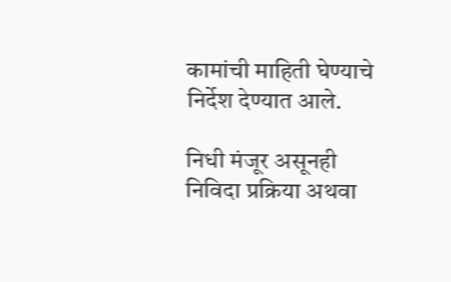कामांची माहिती घेण्याचे निर्देश देण्यात आले.

निधी मंजूर असूनही निविदा प्रक्रिया अथवा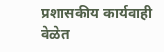प्रशासकीय कार्यवाही वेळेत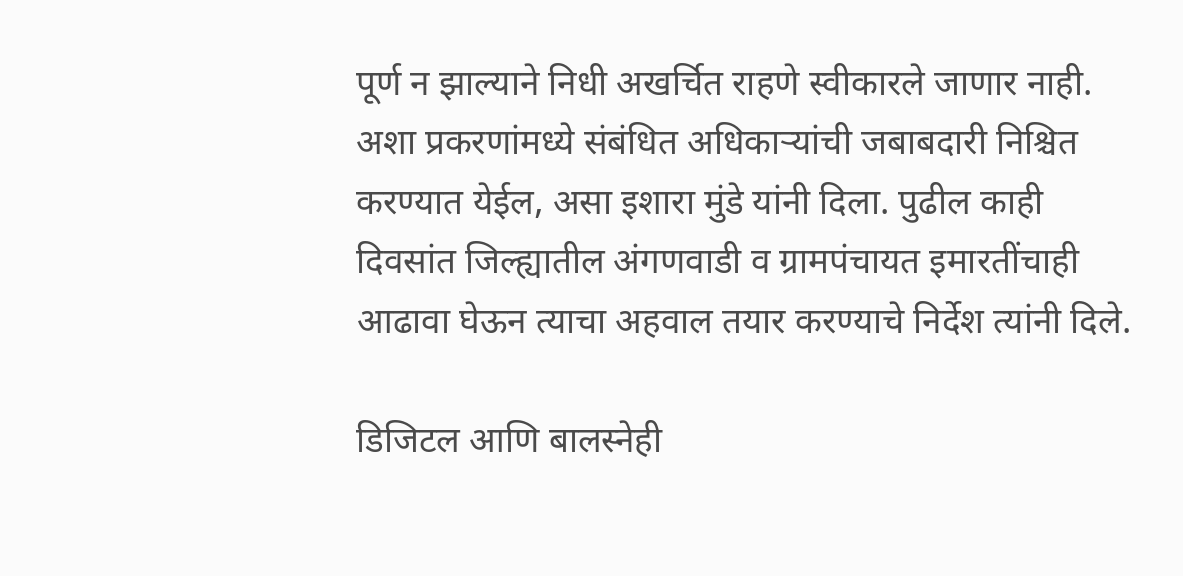पूर्ण न झाल्याने निधी अखर्चित राहणे स्वीकारले जाणार नाही. अशा प्रकरणांमध्ये संबंधित अधिकाऱ्यांची जबाबदारी निश्चित करण्यात येईल, असा इशारा मुंडे यांनी दिला. पुढील काही दिवसांत जिल्ह्यातील अंगणवाडी व ग्रामपंचायत इमारतींचाही आढावा घेऊन त्याचा अहवाल तयार करण्याचे निर्देश त्यांनी दिले.

डिजिटल आणि बालस्नेही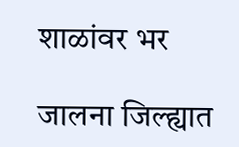शाळांवर भर

जालना जिल्ह्यात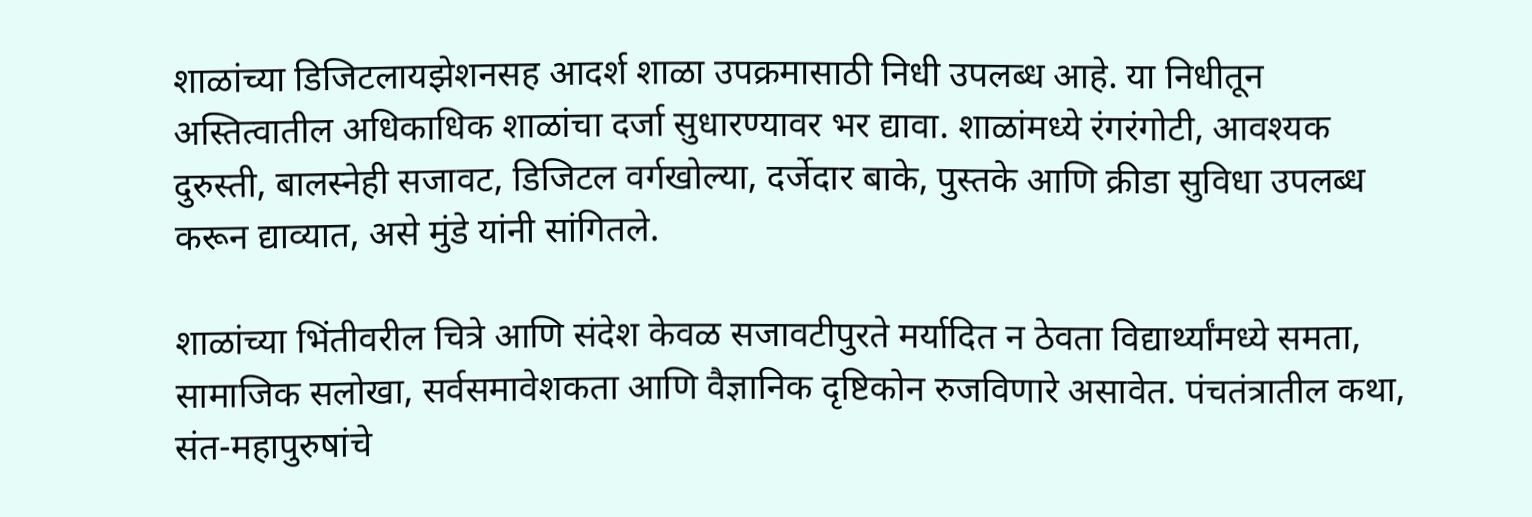शाळांच्या डिजिटलायझेशनसह आदर्श शाळा उपक्रमासाठी निधी उपलब्ध आहे. या निधीतून अस्तित्वातील अधिकाधिक शाळांचा दर्जा सुधारण्यावर भर द्यावा. शाळांमध्ये रंगरंगोटी, आवश्यक दुरुस्ती, बालस्नेही सजावट, डिजिटल वर्गखोल्या, दर्जेदार बाके, पुस्तके आणि क्रीडा सुविधा उपलब्ध करून द्याव्यात, असे मुंडे यांनी सांगितले.

शाळांच्या भिंतीवरील चित्रे आणि संदेश केवळ सजावटीपुरते मर्यादित न ठेवता विद्यार्थ्यांमध्ये समता, सामाजिक सलोखा, सर्वसमावेशकता आणि वैज्ञानिक दृष्टिकोन रुजविणारे असावेत. पंचतंत्रातील कथा, संत-महापुरुषांचे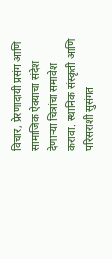विचार, प्रेरणादायी प्रसंग आणि सामाजिक ऐक्याचा संदेश देणाऱ्या चित्रांचा समावेश करावा. स्थानिक संस्कृती आणि परिसराशी सुसंगत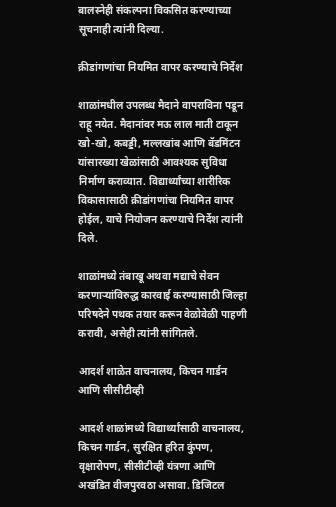बालस्नेही संकल्पना विकसित करण्याच्या सूचनाही त्यांनी दिल्या.

क्रीडांगणांचा नियमित वापर करण्याचे निर्देश

शाळांमधील उपलब्ध मैदाने वापराविना पडून राहू नयेत. मैदानांवर मऊ लाल माती टाकून खो-खो, कबड्डी, मल्लखांब आणि बॅडमिंटन यांसारख्या खेळांसाठी आवश्यक सुविधा निर्माण कराव्यात. विद्यार्थ्यांच्या शारीरिक विकासासाठी क्रीडांगणांचा नियमित वापर होईल, याचे नियोजन करण्याचे निर्देश त्यांनी दिले.

शाळांमध्ये तंबाखू अथवा मद्याचे सेवन करणाऱ्यांविरुद्ध कारवाई करण्यासाठी जिल्हा परिषदेने पथक तयार करून वेळोवेळी पाहणी करावी, असेही त्यांनी सांगितले.

आदर्श शाळेत वाचनालय, किचन गार्डन आणि सीसीटीव्ही

आदर्श शाळांमध्ये विद्यार्थ्यांसाठी वाचनालय, किचन गार्डन, सुरक्षित हरित कुंपण, वृक्षारोपण, सीसीटीव्ही यंत्रणा आणि अखंडित वीजपुरवठा असावा. डिजिटल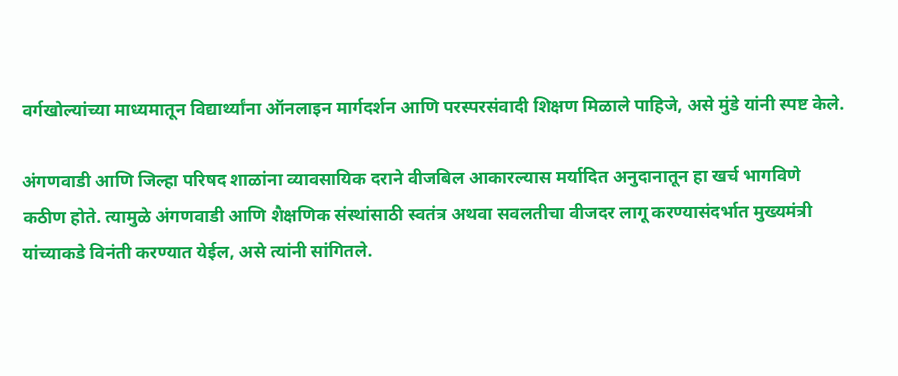वर्गखोल्यांच्या माध्यमातून विद्यार्थ्यांना ऑनलाइन मार्गदर्शन आणि परस्परसंवादी शिक्षण मिळाले पाहिजे, असे मुंडे यांनी स्पष्ट केले.

अंगणवाडी आणि जिल्हा परिषद शाळांना व्यावसायिक दराने वीजबिल आकारल्यास मर्यादित अनुदानातून हा खर्च भागविणे कठीण होते. त्यामुळे अंगणवाडी आणि शैक्षणिक संस्थांसाठी स्वतंत्र अथवा सवलतीचा वीजदर लागू करण्यासंदर्भात मुख्यमंत्री यांच्याकडे विनंती करण्यात येईल, असे त्यांनी सांगितले.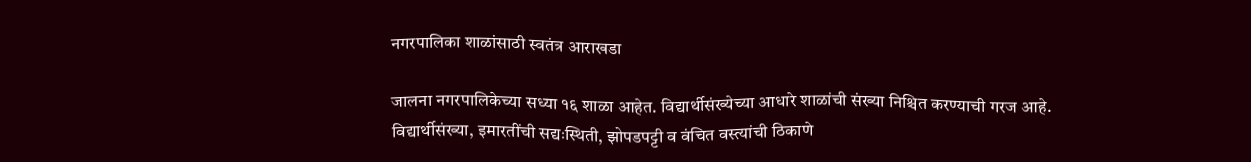नगरपालिका शाळांसाठी स्वतंत्र आराखडा

जालना नगरपालिकेच्या सध्या १६ शाळा आहेत. विद्यार्थीसंख्येच्या आधारे शाळांची संख्या निश्चित करण्याची गरज आहे. विद्यार्थीसंख्या, इमारतींची सद्यःस्थिती, झोपडपट्टी व वंचित वस्त्यांची ठिकाणे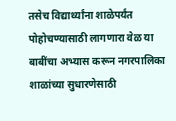तसेच विद्यार्थ्यांना शाळेपर्यंत पोहोचण्यासाठी लागणारा वेळ या बाबींचा अभ्यास करून नगरपालिका शाळांच्या सुधारणेसाठी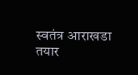स्वतंत्र आराखडा तयार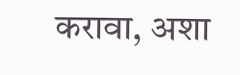करावा, अशा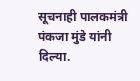सूचनाही पालकमंत्री पंकजा मुंडे यांनी दिल्या.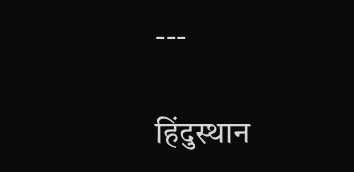---

हिंदुस्थान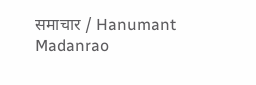समाचार / Hanumant Madanrao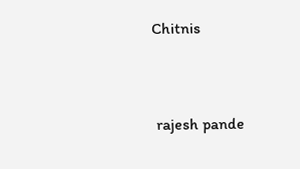Chitnis


 rajesh pande